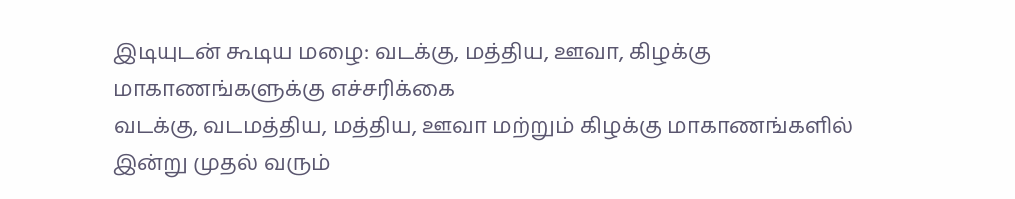இடியுடன் கூடிய மழை: வடக்கு, மத்திய, ஊவா, கிழக்கு மாகாணங்களுக்கு எச்சரிக்கை
வடக்கு, வடமத்திய, மத்திய, ஊவா மற்றும் கிழக்கு மாகாணங்களில் இன்று முதல் வரும்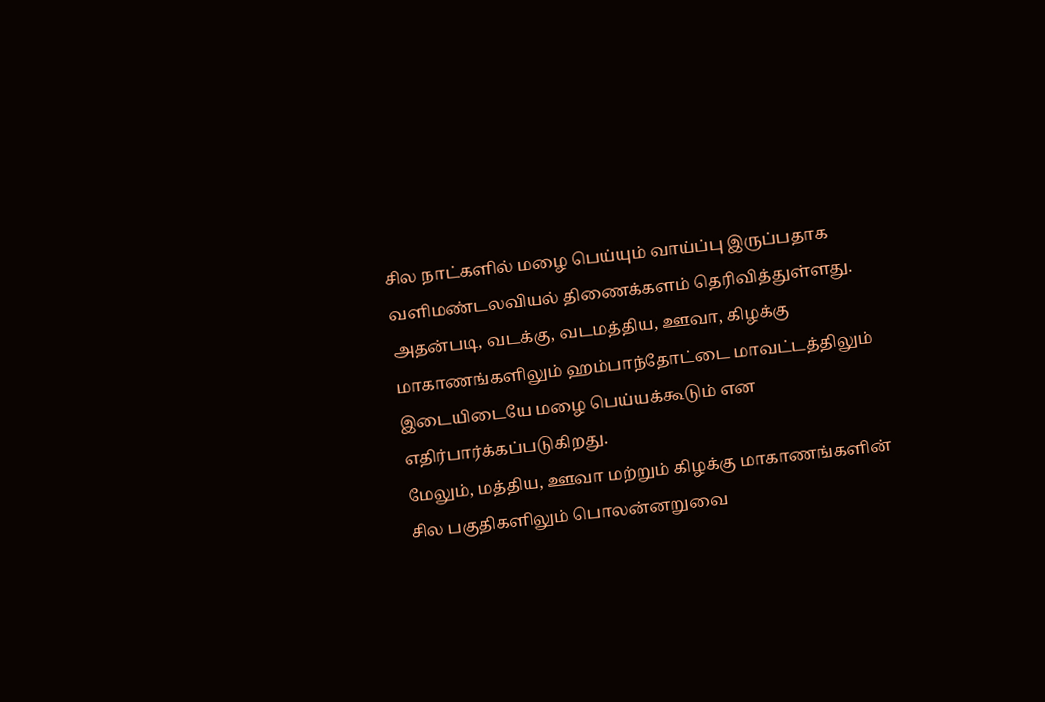சில நாட்களில் மழை பெய்யும் வாய்ப்பு இருப்பதாக வளிமண்டலவியல் திணைக்களம் தெரிவித்துள்ளது.
அதன்படி, வடக்கு, வடமத்திய, ஊவா, கிழக்கு மாகாணங்களிலும் ஹம்பாந்தோட்டை மாவட்டத்திலும் இடையிடையே மழை பெய்யக்கூடும் என எதிர்பார்க்கப்படுகிறது.
மேலும், மத்திய, ஊவா மற்றும் கிழக்கு மாகாணங்களின் சில பகுதிகளிலும் பொலன்னறுவை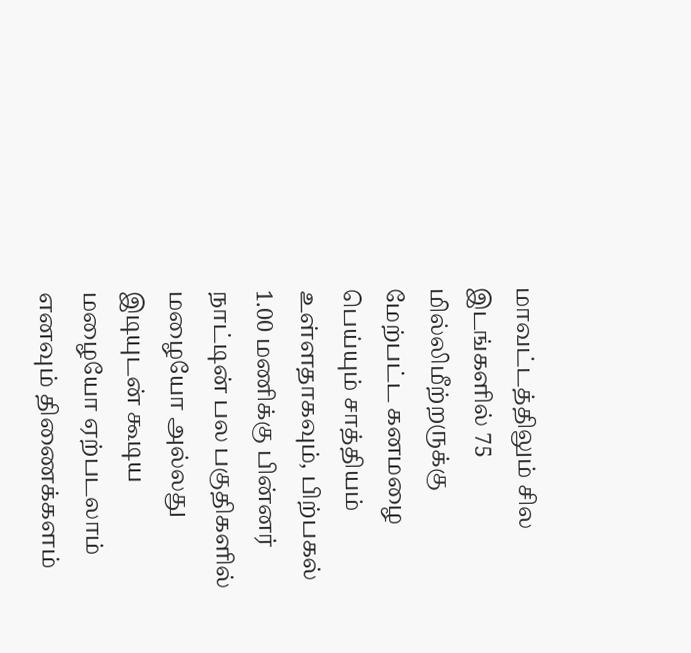மாவட்டத்திலும் சில இடங்களில் 75 மில்லிமீற்றருக்கு மேற்பட்ட கனமழை பெய்யும் சாத்தியம் உள்ளதாகவும், பிற்பகல் 1.00 மணிக்கு பின்னர் நாட்டின் பல பகுதிகளில் மழையோ அல்லது இடியுடன் கூடிய மழையோ ஏற்படலாம் எனவும் திணைக்களம்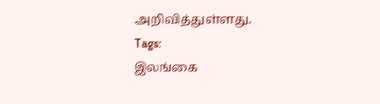அறிவித்துள்ளது.
Tags:
இலங்கை